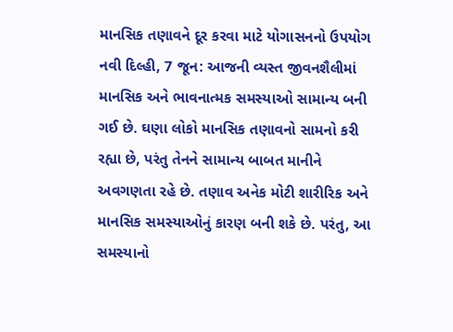માનસિક તણાવને દૂર કરવા માટે યોગાસનનો ઉપયોગ
નવી દિલ્હી, 7 જૂન: આજની વ્યસ્ત જીવનશૈલીમાં માનસિક અને ભાવનાત્મક સમસ્યાઓ સામાન્ય બની ગઈ છે. ઘણા લોકો માનસિક તણાવનો સામનો કરી રહ્યા છે, પરંતુ તેનને સામાન્ય બાબત માનીને અવગણતા રહે છે. તણાવ અનેક મોટી શારીરિક અને માનસિક સમસ્યાઓનું કારણ બની શકે છે. પરંતુ, આ સમસ્યાનો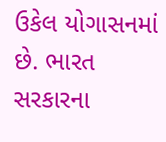ઉકેલ યોગાસનમાં છે. ભારત સરકારના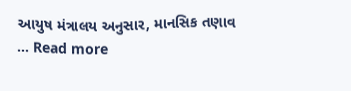આયુષ મંત્રાલય અનુસાર, માનસિક તણાવ … Read more